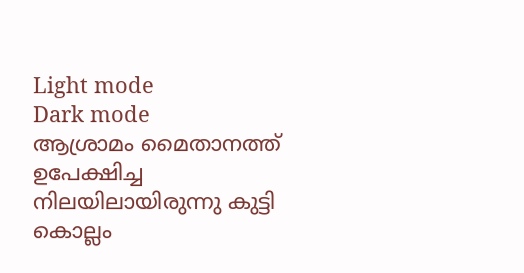Light mode
Dark mode
ആശ്രാമം മൈതാനത്ത് ഉപേക്ഷിച്ച നിലയിലായിരുന്നു കുട്ടി
കൊല്ലം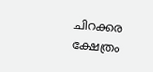ചിറക്കര ക്ഷേത്രം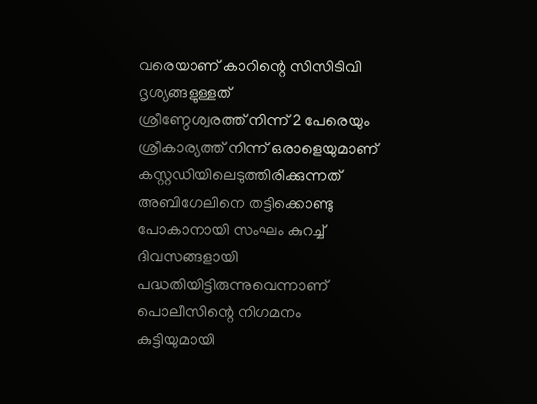വരെയാണ് കാറിന്റെ സിസിടിവി ദൃശ്യങ്ങളുള്ളത്
ശ്രീണ്ഠേശ്വരത്ത് നിന്ന് 2 പേരെയും ശ്രീകാര്യത്ത് നിന്ന് ഒരാളെയുമാണ് കസ്റ്റഡിയിലെടുത്തിരിക്കുന്നത്
അബിഗേലിനെ തട്ടിക്കൊണ്ടു പോകാനായി സംഘം കുറച്ച് ദിവസങ്ങളായി പദ്ധതിയിട്ടിരുന്നുവെന്നാണ് പൊലീസിന്റെ നിഗമനം
കുട്ടിയുമായി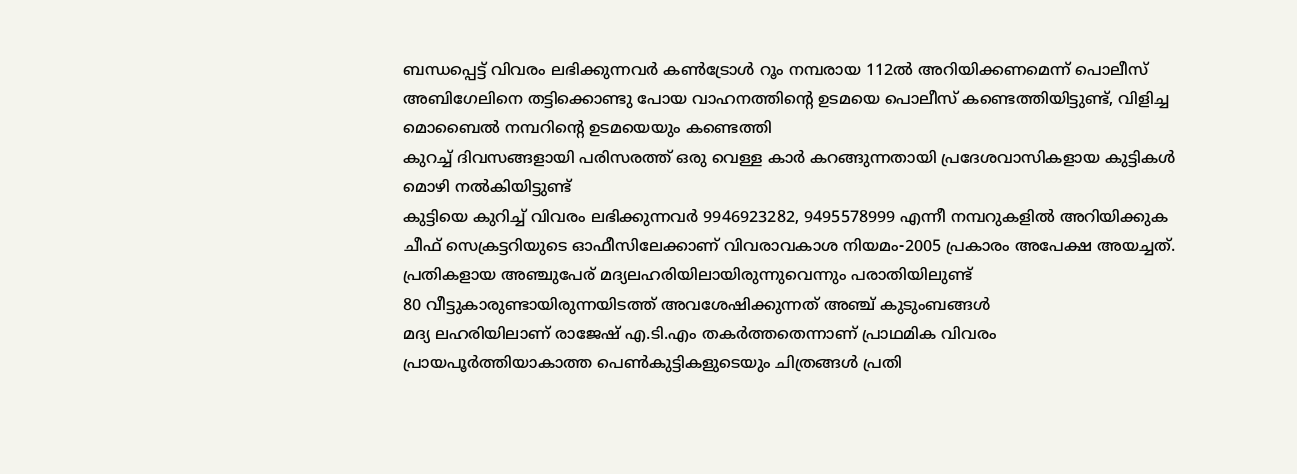ബന്ധപ്പെട്ട് വിവരം ലഭിക്കുന്നവർ കൺട്രോൾ റൂം നമ്പരായ 112ൽ അറിയിക്കണമെന്ന് പൊലീസ്
അബിഗേലിനെ തട്ടിക്കൊണ്ടു പോയ വാഹനത്തിന്റെ ഉടമയെ പൊലീസ് കണ്ടെത്തിയിട്ടുണ്ട്, വിളിച്ച മൊബൈൽ നമ്പറിന്റെ ഉടമയെയും കണ്ടെത്തി
കുറച്ച് ദിവസങ്ങളായി പരിസരത്ത് ഒരു വെള്ള കാർ കറങ്ങുന്നതായി പ്രദേശവാസികളായ കുട്ടികൾ മൊഴി നൽകിയിട്ടുണ്ട്
കുട്ടിയെ കുറിച്ച് വിവരം ലഭിക്കുന്നവർ 9946923282, 9495578999 എന്നീ നമ്പറുകളിൽ അറിയിക്കുക
ചീഫ് സെക്രട്ടറിയുടെ ഓഫീസിലേക്കാണ് വിവരാവകാശ നിയമം-2005 പ്രകാരം അപേക്ഷ അയച്ചത്.
പ്രതികളായ അഞ്ചുപേര് മദ്യലഹരിയിലായിരുന്നുവെന്നും പരാതിയിലുണ്ട്
80 വീട്ടുകാരുണ്ടായിരുന്നയിടത്ത് അവശേഷിക്കുന്നത് അഞ്ച് കുടുംബങ്ങൾ
മദ്യ ലഹരിയിലാണ് രാജേഷ് എ.ടി.എം തകർത്തതെന്നാണ് പ്രാഥമിക വിവരം
പ്രായപൂർത്തിയാകാത്ത പെൺകുട്ടികളുടെയും ചിത്രങ്ങൾ പ്രതി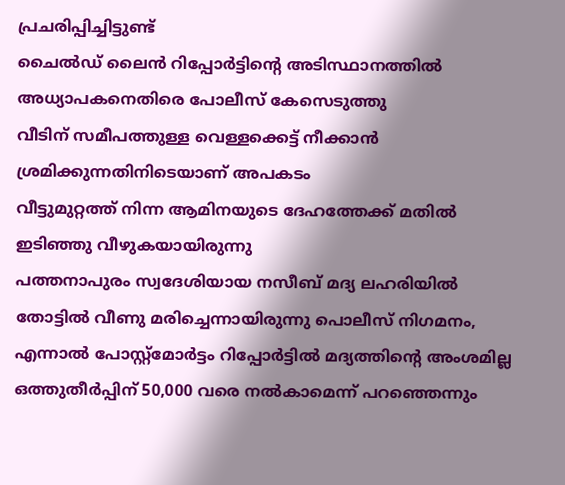പ്രചരിപ്പിച്ചിട്ടുണ്ട്
ചൈൽഡ് ലൈൻ റിപ്പോർട്ടിന്റെ അടിസ്ഥാനത്തിൽ അധ്യാപകനെതിരെ പോലീസ് കേസെടുത്തു
വീടിന് സമീപത്തുള്ള വെള്ളക്കെട്ട് നീക്കാൻ ശ്രമിക്കുന്നതിനിടെയാണ് അപകടം
വീട്ടുമുറ്റത്ത് നിന്ന ആമിനയുടെ ദേഹത്തേക്ക് മതിൽ ഇടിഞ്ഞു വീഴുകയായിരുന്നു
പത്തനാപുരം സ്വദേശിയായ നസീബ് മദ്യ ലഹരിയിൽ തോട്ടിൽ വീണു മരിച്ചെന്നായിരുന്നു പൊലീസ് നിഗമനം, എന്നാൽ പോസ്റ്റ്മോർട്ടം റിപ്പോർട്ടിൽ മദ്യത്തിന്റെ അംശമില്ല
ഒത്തുതീർപ്പിന് 50,000 വരെ നൽകാമെന്ന് പറഞ്ഞെന്നും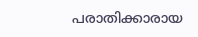പരാതിക്കാരായ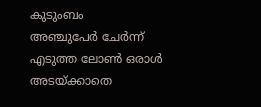കുടുംബം
അഞ്ചുപേർ ചേർന്ന് എടുത്ത ലോൺ ഒരാൾ അടയ്ക്കാതെ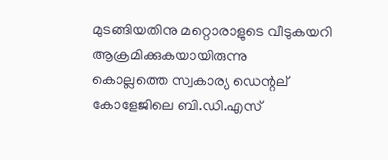മുടങ്ങിയതിനു മറ്റൊരാളുടെ വീടുകയറി ആക്രമിക്കുകയായിരുന്നു
കൊല്ലത്തെ സ്വകാര്യ ഡെന്റല് കോളേജിലെ ബി.ഡി.എസ്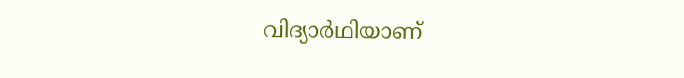വിദ്യാർഥിയാണ്